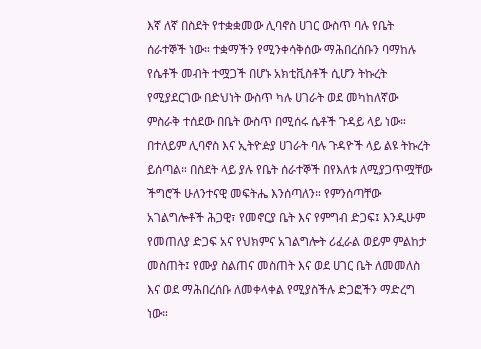እኛ ለኛ በስደት የተቋቋመው ሊባኖስ ሀገር ውስጥ ባሉ የቤት ሰራተኞች ነው። ተቋማችን የሚንቀሳቅሰው ማሕበረሰቡን ባማከሉ የሴቶች መብት ተሟጋች በሆኑ አክቲቪስቶች ሲሆን ትኩረት የሚያደርገው በድህነት ውስጥ ካሉ ሀገራት ወደ መካከለኛው ምስራቅ ተሰደው በቤት ውስጥ በሚሰሩ ሴቶች ጉዳይ ላይ ነው። በተለይም ሊባኖስ እና ኢትዮዽያ ሀገራት ባሉ ጉዳዮች ላይ ልዩ ትኩረት ይሰጣል። በስደት ላይ ያሉ የቤት ሰራተኞች በየእለቱ ለሚያጋጥሟቸው ችግሮች ሁለንተናዊ መፍትሔ እንሰጣለን። የምንሰጣቸው አገልግሎቶች ሕጋዊ፣ የመኖርያ ቤት እና የምግብ ድጋፍ፤ እንዲሁም የመጠለያ ድጋፍ አና የህክምና አገልግሎት ሪፈራል ወይም ምልከታ መስጠት፤ የሙያ ስልጠና መስጠት እና ወደ ሀገር ቤት ለመመለስ እና ወደ ማሕበረሰቡ ለመቀላቀል የሚያስችሉ ድጋፎችን ማድረግ ነው።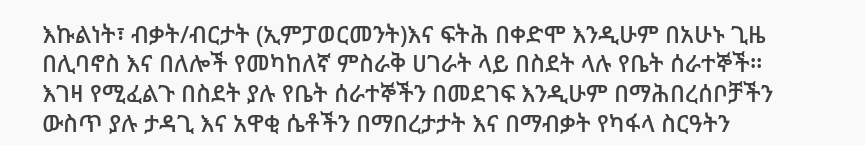እኩልነት፣ ብቃት/ብርታት (ኢምፓወርመንት)እና ፍትሕ በቀድሞ እንዲሁም በአሁኑ ጊዜ በሊባኖስ እና በለሎች የመካከለኛ ምስራቅ ሀገራት ላይ በስደት ላሉ የቤት ሰራተኞች። እገዛ የሚፈልጉ በስደት ያሉ የቤት ሰራተኞችን በመደገፍ እንዲሁም በማሕበረሰቦቻችን ውስጥ ያሉ ታዳጊ እና አዋቂ ሴቶችን በማበረታታት እና በማብቃት የካፋላ ስርዓትን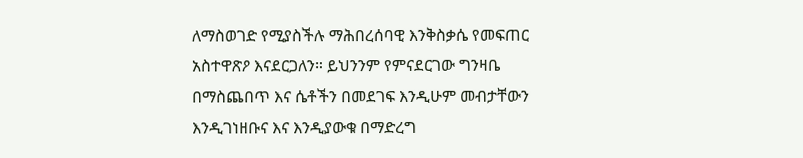ለማስወገድ የሚያስችሉ ማሕበረሰባዊ እንቅስቃሴ የመፍጠር አስተዋጽዖ እናደርጋለን። ይህንንም የምናደርገው ግንዛቤ በማስጨበጥ እና ሴቶችን በመደገፍ እንዲሁም መብታቸውን እንዲገነዘቡና እና እንዲያውቁ በማድረግ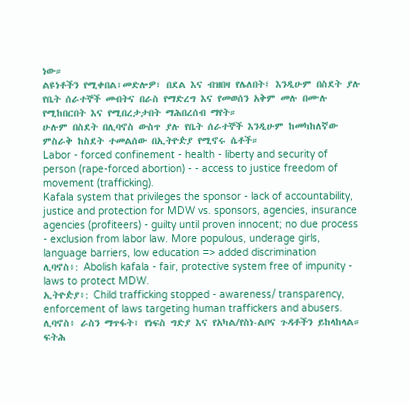ነው።
ልዩነቶችን የሚቀበል፣መድሎዎ፣ በደል እና ብዝበዛ የሌለበት፤ እንዲሁም በስደት ያሉ የቤት ሰራተኞች መብትና በራስ የማድረግ እና የመወሰን አቅም መሉ በሙሉ የሚከበርበት እና የሚበረታታበት ማሕበረሰብ ማየት።
ሁሉም በስደት በሊባኖስ ውስጥ ያሉ የቤት ሰራተኞች እንዲሁም ከመካከለኛው ምስራቅ ከስደት ተመልሰው በኢትዮዽያ የሚኖሩ ሴቶች።
Labor - forced confinement - health - liberty and security of person (rape-forced abortion) - - access to justice freedom of movement (trafficking).
Kafala system that privileges the sponsor - lack of accountability, justice and protection for MDW vs. sponsors, agencies, insurance agencies (profiteers) - guilty until proven innocent; no due process - exclusion from labor law. More populous, underage girls, language barriers, low education => added discrimination
ሊባኖስ፥: Abolish kafala - fair, protective system free of impunity - laws to protect MDW.
ኢትዮዽያ፥: Child trafficking stopped - awareness/ transparency, enforcement of laws targeting human traffickers and abusers.
ሊባኖስ፥ ራስን ማጥፋት፣ የነፍስ ግድያ እና የአካል/የስነ-ልቦና ጉዳቶችን ይከላከላል። ፍትሕ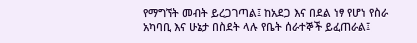የማግኘት መብት ይረጋገጣል፤ ከአደጋ እና በደል ነፃ የሆነ የስራ አካባቢ እና ሁኔታ በስደት ላሉ የቤት ሰራተኞች ይፈጠራል፤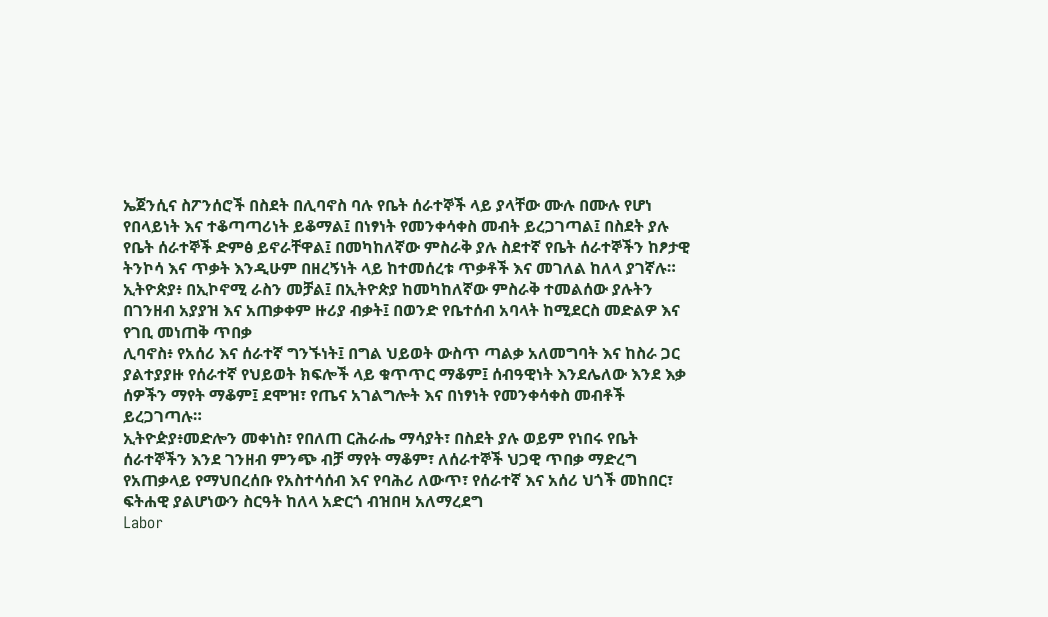ኤጀንሲና ስፖንሰሮች በስደት በሊባኖስ ባሉ የቤት ሰራተኞች ላይ ያላቸው ሙሉ በሙሉ የሆነ የበላይነት እና ተቆጣጣሪነት ይቆማል፤ በነፃነት የመንቀሳቀስ መብት ይረጋገጣል፤ በስደት ያሉ የቤት ሰራተኞች ድምፅ ይኖራቸዋል፤ በመካከለኛው ምስራቅ ያሉ ስደተኛ የቤት ሰራተኞችን ከፆታዊ ትንኮሳ እና ጥቃት እንዲሁም በዘረኝነት ላይ ከተመሰረቱ ጥቃቶች እና መገለል ከለላ ያገኛሉ።
ኢትዮጵያ፥ በኢኮኖሚ ራስን መቻል፤ በኢትዮጵያ ከመካከለኛው ምስራቅ ተመልሰው ያሉትን በገንዘብ አያያዝ እና አጠቃቀም ዙሪያ ብቃት፤ በወንድ የቤተሰብ አባላት ከሚደርስ መድልዎ እና የገቢ መነጠቅ ጥበቃ
ሊባኖስ፥ የአሰሪ እና ሰራተኛ ግንኙነት፤ በግል ህይወት ውስጥ ጣልቃ አለመግባት እና ከስራ ጋር ያልተያያዙ የሰራተኛ የህይወት ክፍሎች ላይ ቁጥጥር ማቆም፤ ሰብዓዊነት እንደሌለው እንደ እቃ ሰዎችን ማየት ማቆም፤ ደሞዝ፣ የጤና አገልግሎት እና በነፃነት የመንቀሳቀስ መብቶች ይረጋገጣሉ።
ኢትዮዽያ፥መድሎን መቀነስ፣ የበለጠ ርሕራሔ ማሳያት፣ በስደት ያሉ ወይም የነበሩ የቤት ሰራተኞችን እንደ ገንዘብ ምንጭ ብቻ ማየት ማቆም፣ ለሰራተኞች ህጋዊ ጥበቃ ማድረግ
የአጠቃላይ የማህበረሰቡ የአስተሳሰብ እና የባሕሪ ለውጥ፣ የሰራተኛ እና አሰሪ ህጎች መከበር፣ ፍትሐዊ ያልሆነውን ስርዓት ከለላ አድርጎ ብዝበዛ አለማረደግ
Labor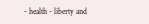- health - liberty and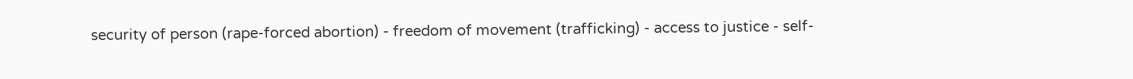security of person (rape-forced abortion) - freedom of movement (trafficking) - access to justice - self-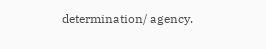determination/ agency.